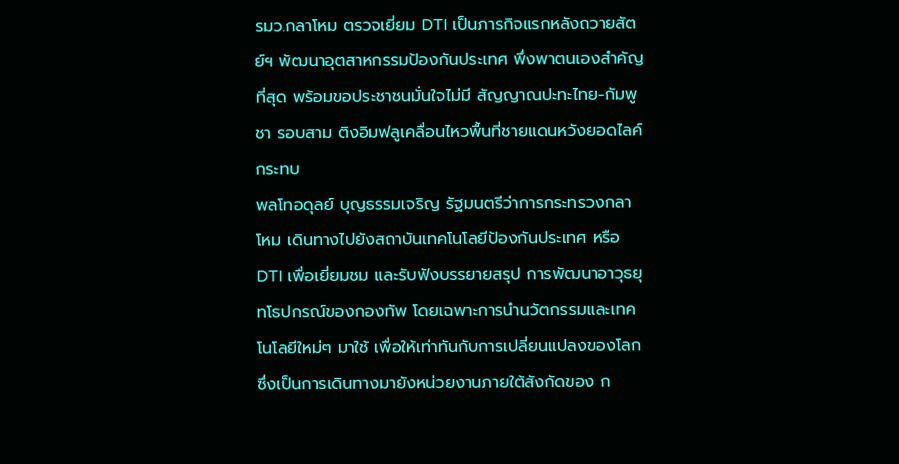รมว.กลาโหม ตรวจเยี่ยม DTI เป็นภารกิจแรกหลังถวายสัตย์ฯ พัฒนาอุตสาหกรรมป้องกันประเทศ พึ่งพาตนเองสำคัญที่สุด พร้อมขอประชาชนมั่นใจไม่มี สัญญาณปะทะไทย-กัมพูชา รอบสาม ติงอิมฟลูเคลื่อนไหวพื้นที่ชายแดนหวังยอดไลค์กระทบ
พลโทอดุลย์ บุญธรรมเจริญ รัฐมนตรีว่าการกระทรวงกลาโหม เดินทางไปยังสถาบันเทคโนโลยีป้องกันประเทศ หรือ DTI เพื่อเยี่ยมชม และรับฟังบรรยายสรุป การพัฒนาอาวุธยุทโธปกรณ์ของกองทัพ โดยเฉพาะการนำนวัตกรรมและเทคโนโลยีใหม่ๆ มาใช้ เพื่อให้เท่าทันกับการเปลี่ยนแปลงของโลก ซึ่งเป็นการเดินทางมายังหน่วยงานภายใต้สังกัดของ ก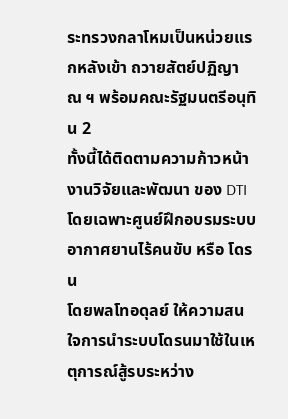ระทรวงกลาโหมเป็นหน่วยแรกหลังเข้า ถวายสัตย์ปฏิญาณ ฯ พร้อมคณะรัฐมนตรีอนุทิน 2
ทั้งนี้ได้ติดตามความก้าวหน้างานวิจัยและพัฒนา ของ DTI โดยเฉพาะศูนย์ฝึกอบรมระบบอากาศยานไร้คนขับ หรือ โดรน
โดยพลโทอดุลย์ ให้ความสนใจการนำระบบโดรนมาใช้ในเหตุการณ์สู้รบระหว่าง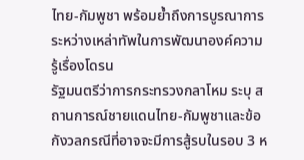ไทย-กัมพูชา พร้อมย้ำถึงการบูรณาการ ระหว่างเหล่าทัพในการพัฒนาองค์ความรู้เรื่องโดรน
รัฐมนตรีว่าการกระทรวงกลาโหม ระบุ สถานการณ์ชายแดนไทย-กัมพูชาและข้อกังวลกรณีที่อาจจะมีการสู้รบในรอบ 3 ห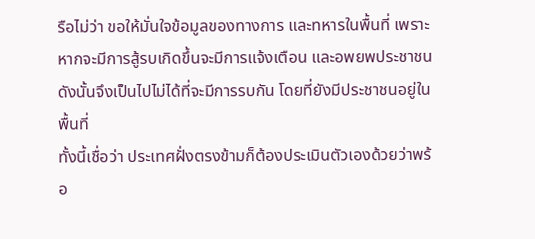รือไม่ว่า ขอให้มั่นใจข้อมูลของทางการ และทหารในพื้นที่ เพราะหากจะมีการสู้รบเกิดขึ้นจะมีการแจ้งเตือน และอพยพประชาชน ดังนั้นจึงเป็นไปไม่ได้ที่จะมีการรบกัน โดยที่ยังมีประชาชนอยู่ในพื้นที่
ทั้งนี้เชื่อว่า ประเทศฝั่งตรงข้ามก็ต้องประเมินตัวเองด้วยว่าพร้อ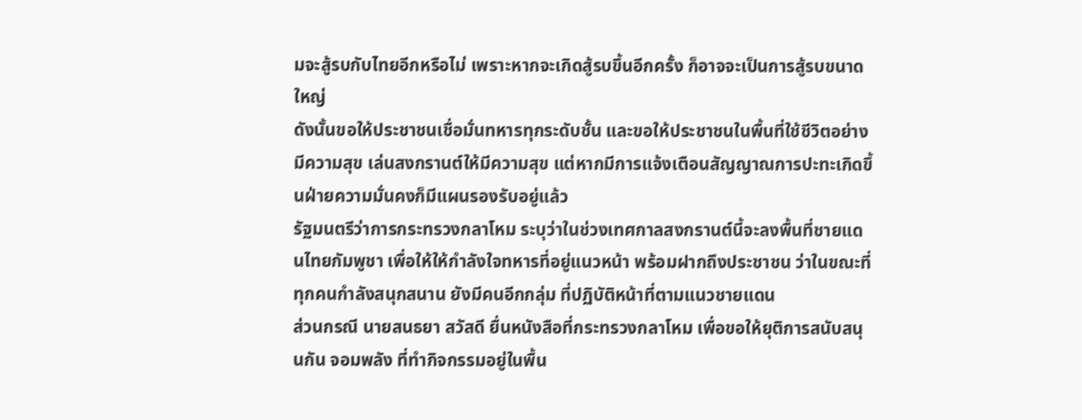มจะสู้รบกับไทยอีกหรือไม่ เพราะหากจะเกิดสู้รบขึ้นอีกครั้ง ก็อาจจะเป็นการสู้รบขนาดใหญ่
ดังนั้นขอให้ประชาชนเชื่อมั่นทหารทุกระดับชั้น และขอให้ประชาชนในพื้นที่ใช้ชีวิตอย่างมีความสุข เล่นสงกรานต์ให้มีความสุข แต่หากมีการแจ้งเตือนสัญญาณการปะทะเกิดขึ้นฝ่ายความมั่นคงก็มีแผนรองรับอยู่แล้ว
รัฐมนตรีว่าการกระทรวงกลาโหม ระบุว่าในช่วงเทศกาลสงกรานต์นี้จะลงพื้นที่ชายแดนไทยกัมพูชา เพื่อให้ให้กำลังใจทหารที่อยู่แนวหน้า พร้อมฝากถึงประชาชน ว่าในขณะที่ทุกคนกำลังสนุกสนาน ยังมีคนอีกกลุ่ม ที่ปฏิบัติหน้าที่ตามแนวชายแดน
ส่วนกรณี นายสนธยา สวัสดี ยื่นหนังสือที่กระทรวงกลาโหม เพื่อขอให้ยุติการสนับสนุนกัน จอมพลัง ที่ทำกิจกรรมอยู่ในพื้น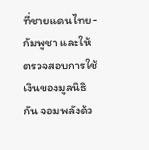ที่ชายแดนไทย-กัมพูชา และให้ตรวจสอบการใช้เงินของมูลนิธิ กัน จอมพลังด้ว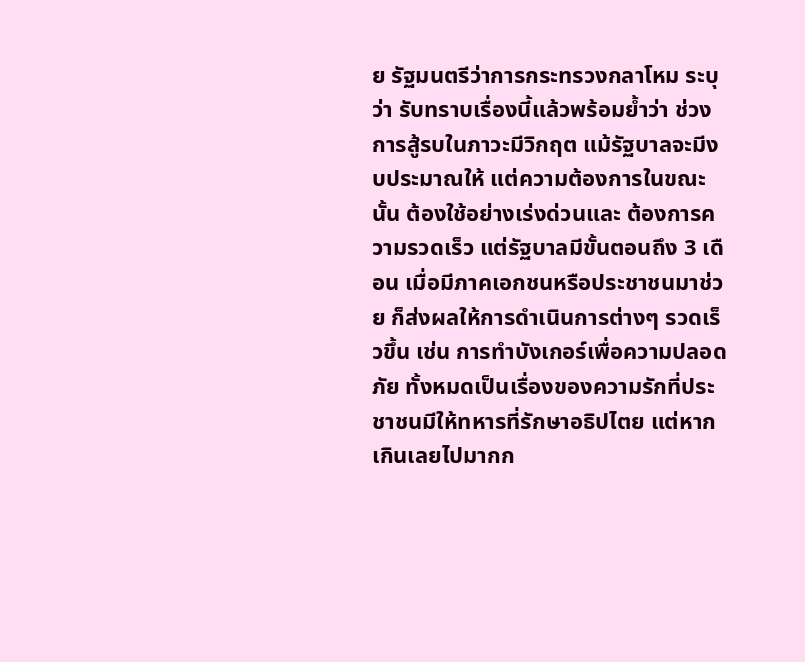ย รัฐมนตรีว่าการกระทรวงกลาโหม ระบุว่า รับทราบเรื่องนี้แล้วพร้อมย้ำว่า ช่วงการสู้รบในภาวะมีวิกฤต แม้รัฐบาลจะมีงบประมาณให้ แต่ความต้องการในขณะนั้น ต้องใช้อย่างเร่งด่วนและ ต้องการความรวดเร็ว แต่รัฐบาลมีขั้นตอนถึง 3 เดือน เมื่อมีภาคเอกชนหรือประชาชนมาช่วย ก็ส่งผลให้การดำเนินการต่างๆ รวดเร็วขึ้น เช่น การทำบังเกอร์เพื่อความปลอดภัย ทั้งหมดเป็นเรื่องของความรักที่ประชาชนมีให้ทหารที่รักษาอธิปไตย แต่หากเกินเลยไปมากก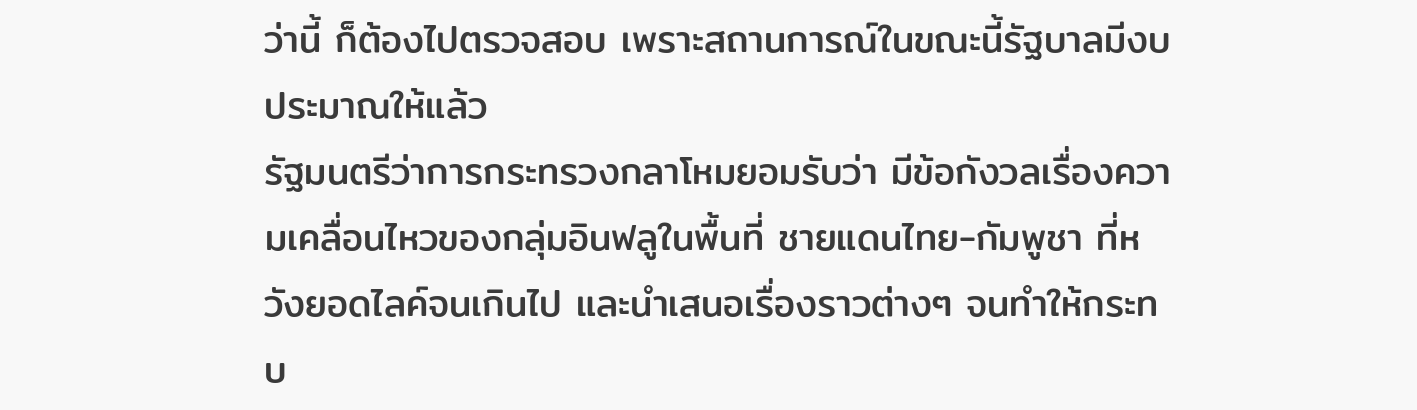ว่านี้ ก็ต้องไปตรวจสอบ เพราะสถานการณ์ในขณะนี้รัฐบาลมีงบประมาณให้แล้ว
รัฐมนตรีว่าการกระทรวงกลาโหมยอมรับว่า มีข้อกังวลเรื่องความเคลื่อนไหวของกลุ่มอินฟลูในพื้นที่ ชายแดนไทย-กัมพูชา ที่หวังยอดไลค์จนเกินไป และนำเสนอเรื่องราวต่างๆ จนทำให้กระทบ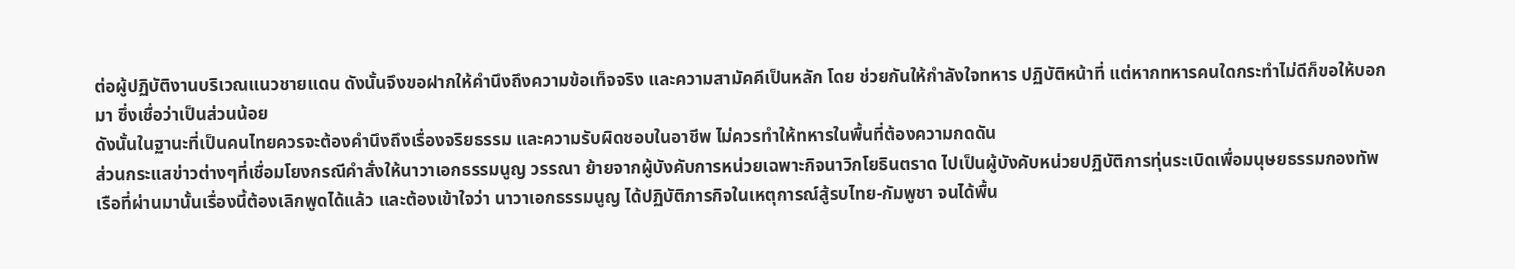ต่อผู้ปฏิบัติงานบริเวณแนวชายแดน ดังนั้นจึงขอฝากให้คำนึงถึงความข้อเท็จจริง และความสามัคคีเป็นหลัก โดย ช่วยกันให้กำลังใจทหาร ปฏิบัติหน้าที่ แต่หากทหารคนใดกระทำไม่ดีก็ขอให้บอกมา ซึ่งเชื่อว่าเป็นส่วนน้อย
ดังนั้นในฐานะที่เป็นคนไทยควรจะต้องคำนึงถึงเรื่องจริยธรรม และความรับผิดชอบในอาชีพ ไม่ควรทำให้ทหารในพื้นที่ต้องความกดดัน
ส่วนกระแสข่าวต่างๆที่เชื่อมโยงกรณีคำสั่งให้นาวาเอกธรรมนูญ วรรณา ย้ายจากผู้บังคับการหน่วยเฉพาะกิจนาวิกโยธินตราด ไปเป็นผู้บังคับหน่วยปฏิบัติการทุ่นระเบิดเพื่อมนุษยธรรมกองทัพเรือที่ผ่านมานั้นเรื่องนี้ต้องเลิกพูดได้แล้ว และต้องเข้าใจว่า นาวาเอกธรรมนูญ ได้ปฏิบัติภารกิจในเหตุการณ์สู้รบไทย-กัมพูชา จนได้พื้น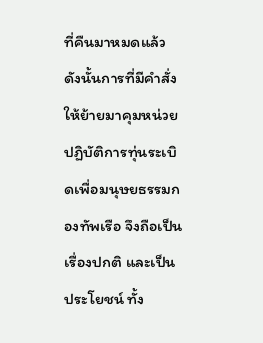ที่คืนมาหมดแล้ว
ดังนั้นการที่มีคำสั่งให้ย้ายมาคุมหน่วยปฏิบัติการทุ่นระเบิดเพื่อมนุษยธรรมกองทัพเรือ จึงถือเป็นเรื่องปกติ และเป็นประโยชน์ ทั้ง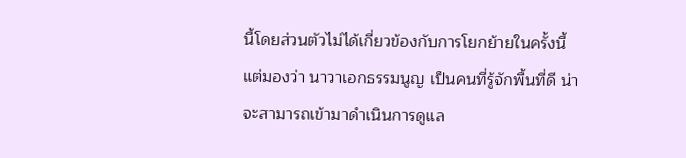นี้โดยส่วนตัวไม่ได้เกี่ยวข้องกับการโยกย้ายในครั้งนี้ แต่มองว่า นาวาเอกธรรมนูญ เป็นคนที่รู้จักพื้นที่ดี น่าจะสามารถเข้ามาดำเนินการดูแล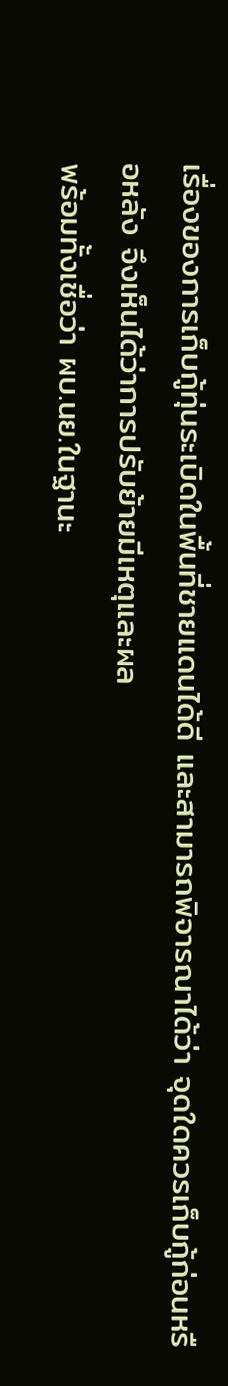เรื่องของการเก็บกู้ทุ่นระเบิดในพื้นที่ชายแดนได้ดี และสามารถพิจารณาได้ว่า จุดใดควรเก็บกู้ก่อนหรือหลัง จึงเห็นได้ว่าการปรับย้ายมีเหตุและผล
พร้อมทั้งเชื่อว่า ผบ.นย.ในฐานะ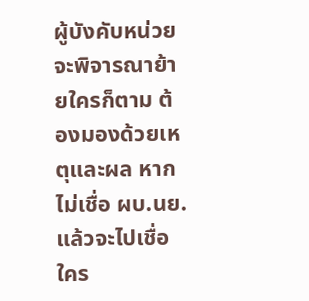ผู้บังคับหน่วย จะพิจารณาย้ายใครก็ตาม ต้องมองด้วยเหตุและผล หากไม่เชื่อ ผบ.นย.แล้วจะไปเชื่อใคร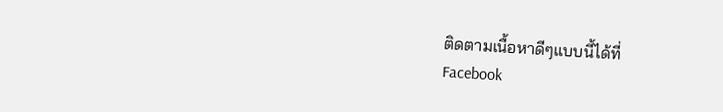ติดตามเนื้อหาดีๆแบบนี้ได้ที่
Facebook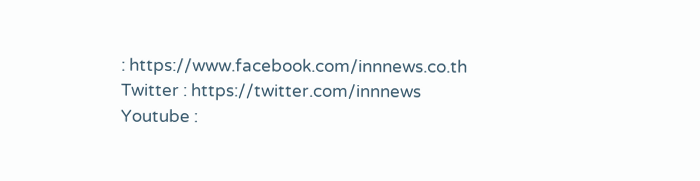: https://www.facebook.com/innnews.co.th
Twitter : https://twitter.com/innnews
Youtube :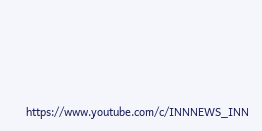https://www.youtube.com/c/INNNEWS_INN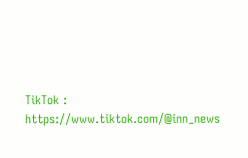TikTok : https://www.tiktok.com/@inn_news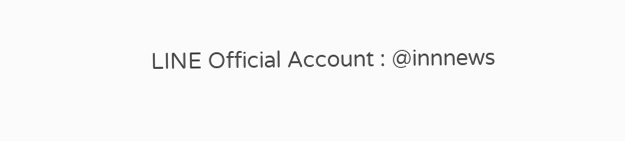LINE Official Account : @innnews